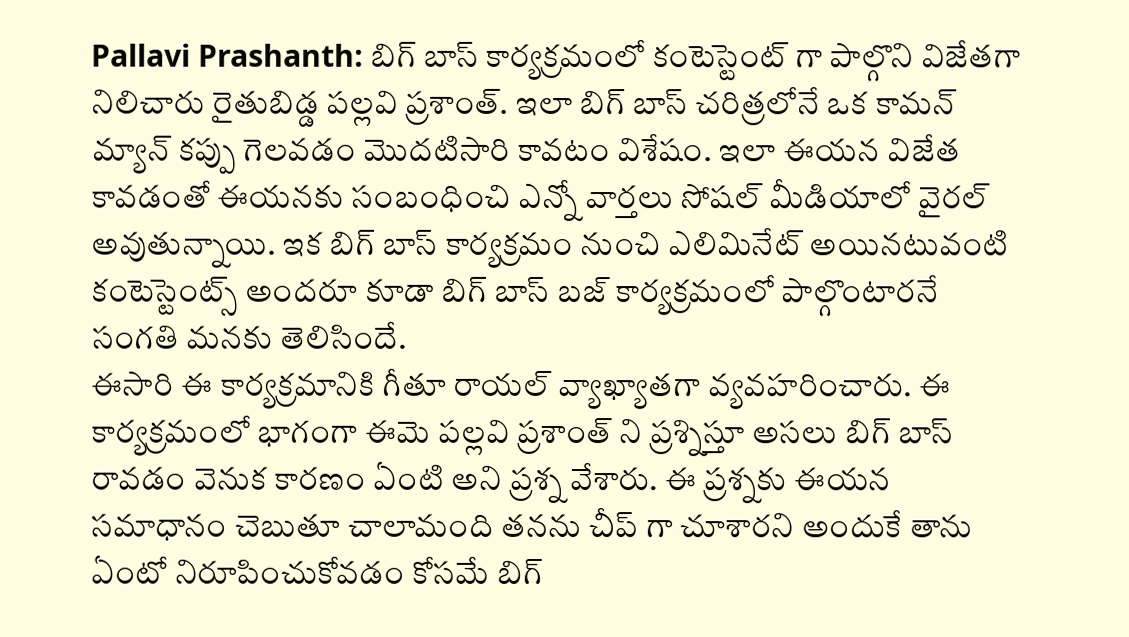Pallavi Prashanth: బిగ్ బాస్ కార్యక్రమంలో కంటెస్టెంట్ గా పాల్గొని విజేతగా నిలిచారు రైతుబిడ్డ పల్లవి ప్రశాంత్. ఇలా బిగ్ బాస్ చరిత్రలోనే ఒక కామన్ మ్యాన్ కప్పు గెలవడం మొదటిసారి కావటం విశేషం. ఇలా ఈయన విజేత కావడంతో ఈయనకు సంబంధించి ఎన్నో వార్తలు సోషల్ మీడియాలో వైరల్ అవుతున్నాయి. ఇక బిగ్ బాస్ కార్యక్రమం నుంచి ఎలిమినేట్ అయినటువంటి కంటెస్టెంట్స్ అందరూ కూడా బిగ్ బాస్ బజ్ కార్యక్రమంలో పాల్గొంటారనే సంగతి మనకు తెలిసిందే.
ఈసారి ఈ కార్యక్రమానికి గీతూ రాయల్ వ్యాఖ్యాతగా వ్యవహరించారు. ఈ కార్యక్రమంలో భాగంగా ఈమె పల్లవి ప్రశాంత్ ని ప్రశ్నిస్తూ అసలు బిగ్ బాస్ రావడం వెనుక కారణం ఏంటి అని ప్రశ్న వేశారు. ఈ ప్రశ్నకు ఈయన సమాధానం చెబుతూ చాలామంది తనను చీప్ గా చూశారని అందుకే తాను ఏంటో నిరూపించుకోవడం కోసమే బిగ్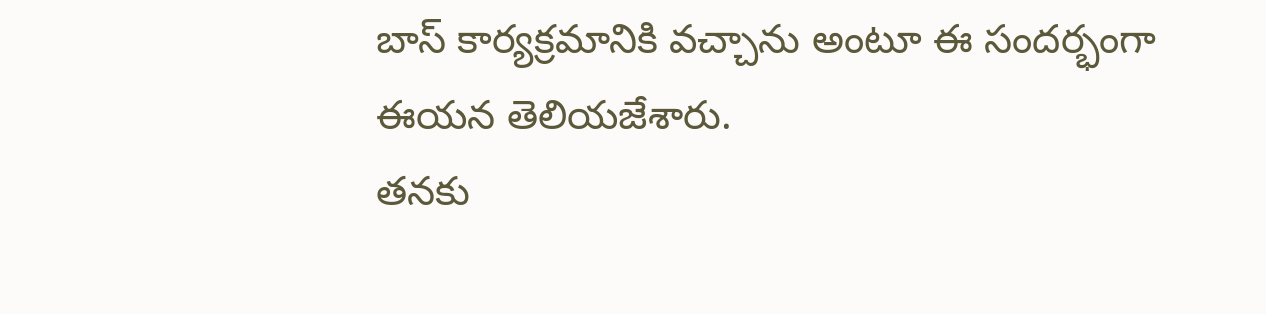బాస్ కార్యక్రమానికి వచ్చాను అంటూ ఈ సందర్భంగా ఈయన తెలియజేశారు.
తనకు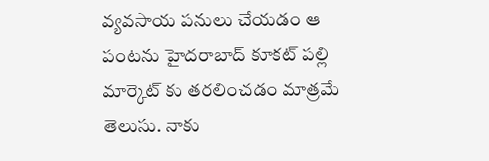వ్యవసాయ పనులు చేయడం ఆ పంటను హైదరాబాద్ కూకట్ పల్లి మార్కెట్ కు తరలించడం మాత్రమే తెలుసు. నాకు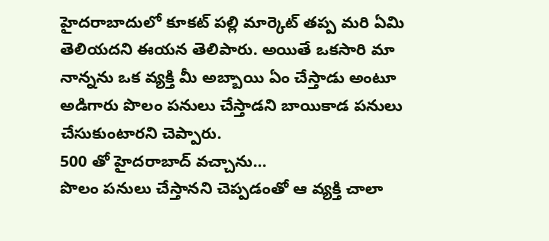హైదరాబాదులో కూకట్ పల్లి మార్కెట్ తప్ప మరి ఏమి తెలియదని ఈయన తెలిపారు. అయితే ఒకసారి మా నాన్నను ఒక వ్యక్తి మీ అబ్బాయి ఏం చేస్తాడు అంటూ అడిగారు పొలం పనులు చేస్తాడని బాయికాడ పనులు చేసుకుంటారని చెప్పారు.
500 తో హైదరాబాద్ వచ్చాను…
పొలం పనులు చేస్తానని చెప్పడంతో ఆ వ్యక్తి చాలా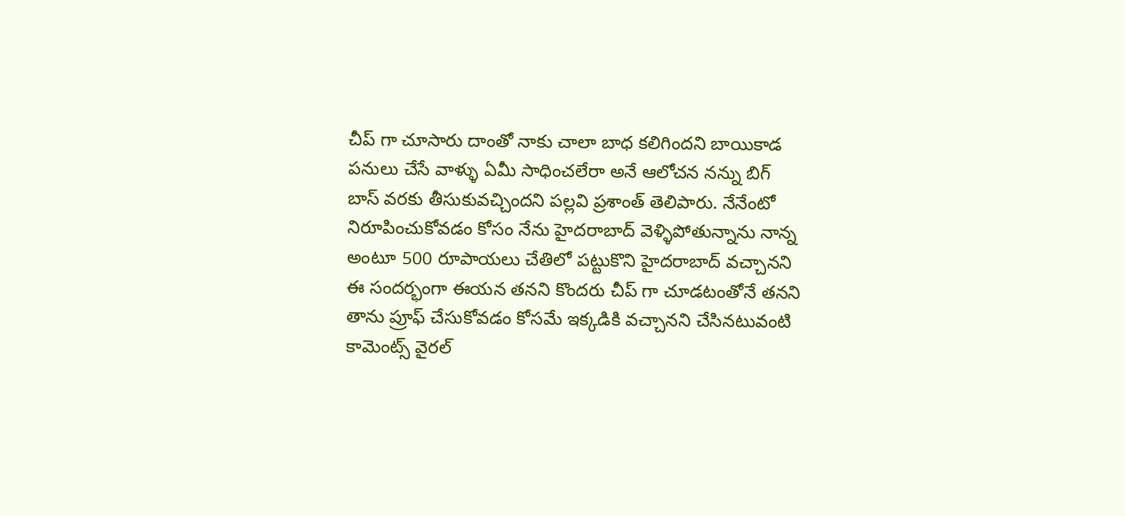చీప్ గా చూసారు దాంతో నాకు చాలా బాధ కలిగిందని బాయికాడ పనులు చేసే వాళ్ళు ఏమీ సాధించలేరా అనే ఆలోచన నన్ను బిగ్ బాస్ వరకు తీసుకువచ్చిందని పల్లవి ప్రశాంత్ తెలిపారు. నేనేంటో నిరూపించుకోవడం కోసం నేను హైదరాబాద్ వెళ్ళిపోతున్నాను నాన్న అంటూ 500 రూపాయలు చేతిలో పట్టుకొని హైదరాబాద్ వచ్చానని ఈ సందర్భంగా ఈయన తనని కొందరు చీప్ గా చూడటంతోనే తనని తాను ప్రూఫ్ చేసుకోవడం కోసమే ఇక్కడికి వచ్చానని చేసినటువంటి కామెంట్స్ వైరల్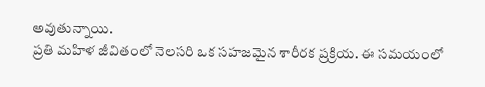అవుతున్నాయి.
ప్రతి మహిళ జీవితంలో నెలసరి ఒక సహజమైన శారీరక ప్రక్రియ. ఈ సమయంలో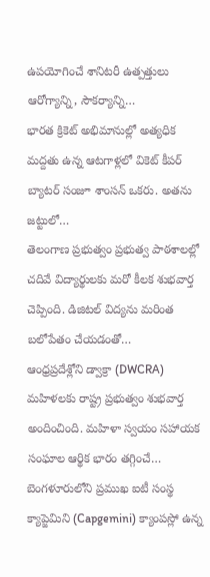ఉపయోగించే శానిటరీ ఉత్పత్తులు ఆరోగ్యాన్ని, సౌకర్యాన్ని…
భారత క్రికెట్ అభిమానుల్లో అత్యధిక మద్దతు ఉన్న ఆటగాళ్లలో వికెట్ కీపర్ బ్యాటర్ సంజూ శాంసన్ ఒకరు. అతను జట్టులో…
తెలంగాణ ప్రభుత్వం ప్రభుత్వ పాఠశాలల్లో చదివే విద్యార్థులకు మరో కీలక శుభవార్త చెప్పింది. డిజిటల్ విద్యను మరింత బలోపేతం చేయడంతో…
ఆంధ్రప్రదేశ్లోని డ్వాక్రా (DWCRA) మహిళలకు రాష్ట్ర ప్రభుత్వం శుభవార్త అందించింది. మహిళా స్వయం సహాయక సంఘాల ఆర్థిక భారం తగ్గించే…
బెంగళూరులోని ప్రముఖ ఐటీ సంస్థ క్యాప్జెమిని (Capgemini) క్యాంపస్లో ఉన్న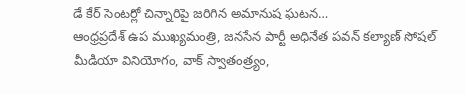డే కేర్ సెంటర్లో చిన్నారిపై జరిగిన అమానుష ఘటన…
ఆంధ్రప్రదేశ్ ఉప ముఖ్యమంత్రి, జనసేన పార్టీ అధినేత పవన్ కల్యాణ్ సోషల్ మీడియా వినియోగం, వాక్ స్వాతంత్ర్యం,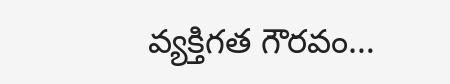వ్యక్తిగత గౌరవం…